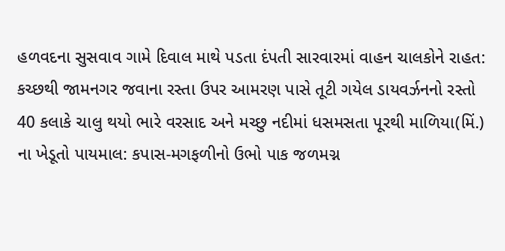હળવદના સુસવાવ ગામે દિવાલ માથે પડતા દંપતી સારવારમાં વાહન ચાલકોને રાહત: કચ્છથી જામનગર જવાના રસ્તા ઉપર આમરણ પાસે તૂટી ગયેલ ડાયવર્ઝનનો રસ્તો 40 કલાકે ચાલુ થયો ભારે વરસાદ અને મચ્છુ નદીમાં ધસમસતા પૂરથી માળિયા(મિં.) ના ખેડૂતો પાયમાલ: કપાસ-મગફળીનો ઉભો પાક જળમગ્ન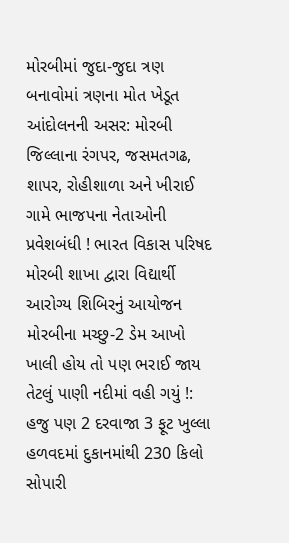મોરબીમાં જુદા-જુદા ત્રણ બનાવોમાં ત્રણના મોત ખેડૂત આંદોલનની અસર: મોરબી જિલ્લાના રંગપર, જસમતગઢ, શાપર, રોહીશાળા અને ખીરાઈ ગામે ભાજપના નેતાઓની પ્રવેશબંધી ! ભારત વિકાસ પરિષદ મોરબી શાખા દ્વારા વિદ્યાર્થી આરોગ્ય શિબિરનું આયોજન મોરબીના મચ્છુ-2 ડેમ આખો ખાલી હોય તો પણ ભરાઈ જાય તેટલું પાણી નદીમાં વહી ગયું !: હજુ પણ 2 દરવાજા 3 ફૂટ ખુલ્લા હળવદમાં દુકાનમાંથી 230 કિલો સોપારી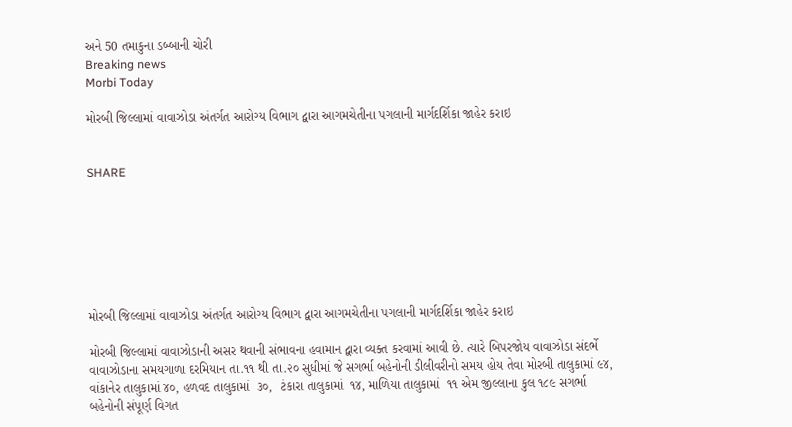અને 50 તમાકુના ડબ્બાની ચોરી
Breaking news
Morbi Today

મોરબી જિલ્લામાં વાવાઝોડા અંતર્ગત આરોગ્ય વિભાગ દ્વારા આગમચેતીના પગલાની માર્ગદર્શિકા જાહેર કરાઇ


SHARE







મોરબી જિલ્લામાં વાવાઝોડા અંતર્ગત આરોગ્ય વિભાગ દ્વારા આગમચેતીના પગલાની માર્ગદર્શિકા જાહેર કરાઇ

મોરબી જિલ્લામાં વાવાઝોડાની અસર થવાની સંભાવના હવામાન દ્વારા વ્યક્ત કરવામાં આવી છે. ત્યારે બિપરજોય વાવાઝોડા સંદર્ભે વાવાઝોડાના સમયગાળા દરમિયાન તા.૧૧ થી તા.૨૦ સુધીમાં જે સગર્ભા બહેનોની ડીલીવરીનો સમય હોય તેવા મોરબી તાલુકામાં ૯૪, વાંકાનેર તાલુકામાં ૪૦, હળવદ તાલુકામાં  ૩૦,  ટંકારા તાલુકામાં  ૧૪, માળિયા તાલુકામાં  ૧૧ એમ જીલ્લાના કુલ ૧૮૯ સગર્ભા બહેનોની સંપૂર્ણ વિગત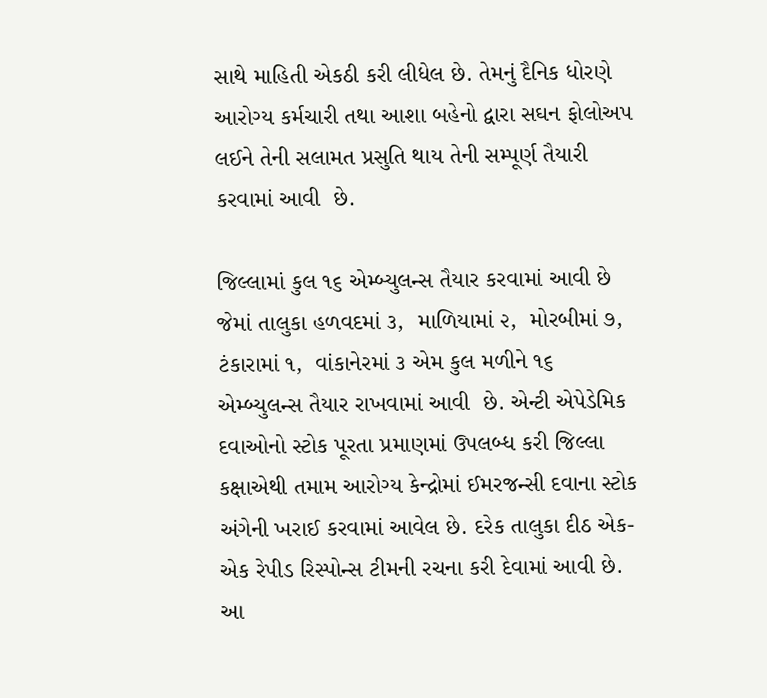સાથે માહિતી એકઠી કરી લીધેલ છે. તેમનું દૈનિક ધોરણે આરોગ્ય કર્મચારી તથા આશા બહેનો દ્વારા સઘન ફોલોઅપ લઈને તેની સલામત પ્રસુતિ થાય તેની સમ્પૂર્ણ તૈયારી કરવામાં આવી  છે.

જિલ્લામાં કુલ ૧૬ એમ્બ્યુલન્સ તૈયાર કરવામાં આવી છે જેમાં તાલુકા હળવદમાં ૩,  માળિયામાં ૨,  મોરબીમાં ૭,  ટંકારામાં ૧,  વાંકાનેરમાં ૩ એમ કુલ મળીને ૧૬ એમ્બ્યુલન્સ તૈયાર રાખવામાં આવી  છે. એન્ટી એપેડેમિક દવાઓનો સ્ટોક પૂરતા પ્રમાણમાં ઉપલબ્ધ કરી જિલ્લા કક્ષાએથી તમામ આરોગ્ય કેન્દ્રોમાં ઈમરજન્સી દવાના સ્ટોક અંગેની ખરાઈ કરવામાં આવેલ છે. દરેક તાલુકા દીઠ એક-એક રેપીડ રિસ્પોન્સ ટીમની રચના કરી દેવામાં આવી છે. આ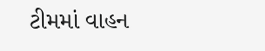ટીમમાં વાહન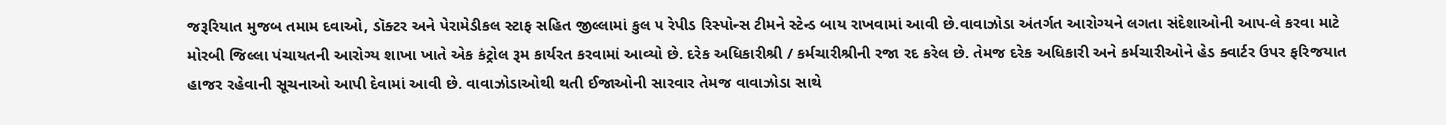જરૂરિયાત મુજબ તમામ દવાઓ, ડૉક્ટર અને પેરામેડીકલ સ્ટાફ સહિત જીલ્લામાં કુલ ૫ રેપીડ રિસ્પોન્સ ટીમને સ્ટેન્ડ બાય રાખવામાં આવી છે.વાવાઝોડા અંતર્ગત આરોગ્યને લગતા સંદેશાઓની આપ-લે કરવા માટે મોરબી જિલ્લા પંચાયતની આરોગ્ય શાખા ખાતે એક કંટ્રોલ રૂમ કાર્યરત કરવામાં આવ્યો છે. દરેક અધિકારીશ્રી / કર્મચારીશ્રીની રજા રદ કરેલ છે. તેમજ દરેક અધિકારી અને કર્મચારીઓને હેડ ક્વાર્ટર ઉપર ફરિજયાત હાજર રહેવાની સૂચનાઓ આપી દેવામાં આવી છે. વાવાઝોડાઓથી થતી ઈજાઓની સારવાર તેમજ વાવાઝોડા સાથે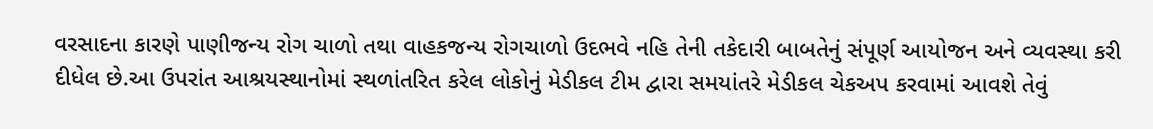વરસાદના કારણે પાણીજન્ય રોગ ચાળો તથા વાહકજન્ય રોગચાળો ઉદભવે નહિ તેની તકેદારી બાબતેનું સંપૂર્ણ આયોજન અને વ્યવસ્થા કરી દીધેલ છે.આ ઉપરાંત આશ્રયસ્થાનોમાં સ્થળાંતરિત કરેલ લોકોનું મેડીકલ ટીમ દ્વારા સમયાંતરે મેડીકલ ચેકઅપ કરવામાં આવશે તેવું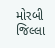મોરબી જિલ્લા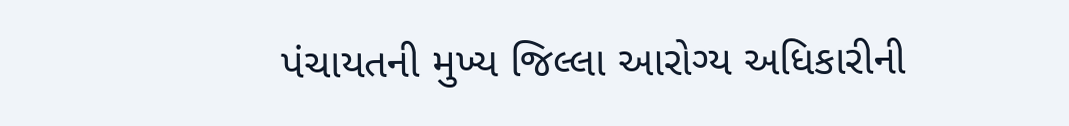પંચાયતની મુખ્ય જિલ્લા આરોગ્ય અધિકારીની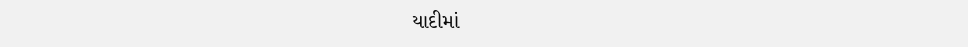યાદીમાં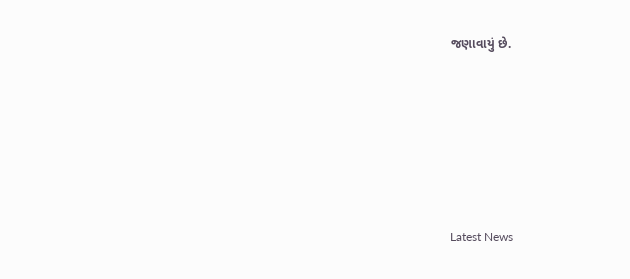જણાવાયું છે.






Latest News